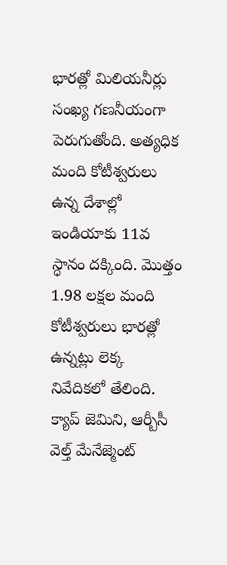భారత్లో మిలియనీర్లు సంఖ్య గణనీయంగా పెరుగుతోంది. అత్యధిక మంది కోటీశ్వరులు ఉన్న దేశాల్లో ఇండియాకు 11వ స్ధానం దక్కింది. మొత్తం 1.98 లక్షల మంది కోటీశ్వరులు భారత్లో ఉన్నట్లు లెక్క నివేదికలో తేలింది. క్యాప్ జెమిని, ఆర్బీసీ వెల్త్ మేనేజ్మెంట్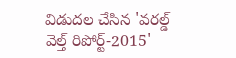విడుదల చేసిన 'వరల్డ్ వెల్త్ రిపోర్ట్-2015'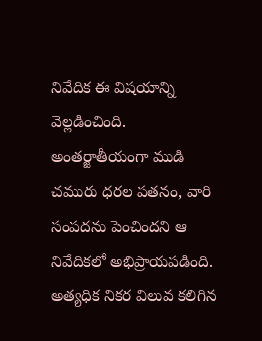నివేదిక ఈ విషయాన్ని వెల్లడించింది.
అంతర్జాతీయంగా ముడి చమురు ధరల పతనం, వారి సంపదను పెంచిందని ఆ నివేదికలో అభిప్రాయపడింది. అత్యధిక నికర విలువ కలిగిన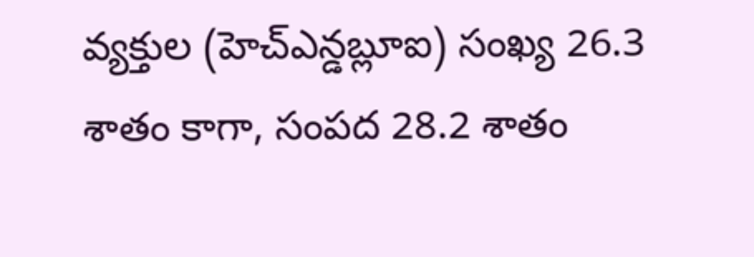వ్యక్తుల (హెచ్ఎన్డబ్లూఐ) సంఖ్య 26.3 శాతం కాగా, సంపద 28.2 శాతం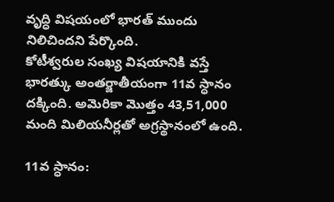వృద్ధి విషయంలో భారత్ ముందు నిలిచిందని పేర్కొంది.
కోటీశ్వరుల సంఖ్య విషయానికి వస్తే భారత్కు అంతర్జాతీయంగా 11వ స్ధానం దక్కింది. అమెరికా మొత్తం 43,51,000 మంది మిలియనీర్లతో అగ్రస్థానంలో ఉంది.

11వ స్ధానం: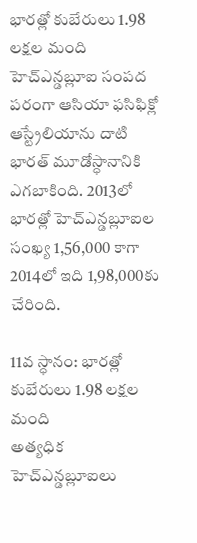భారత్లో కుబేరులు 1.98 లక్షల మంది
హెచ్ఎన్డబ్లూఐ సంపద పరంగా ఆసియా ఫసిఫిక్లో ఆస్ట్రేలియాను దాటి భారత్ మూడోస్ధానానికి ఎగబాకింది. 2013లో భారత్లో హెచ్ఎన్డబ్లూఐల సంఖ్య 1,56,000 కాగా 2014లో ఇది 1,98,000కు చేరింది.

11వ స్ధానం: భారత్లో కుబేరులు 1.98 లక్షల మంది
అత్యధిక హెచ్ఎన్డబ్లూఐలు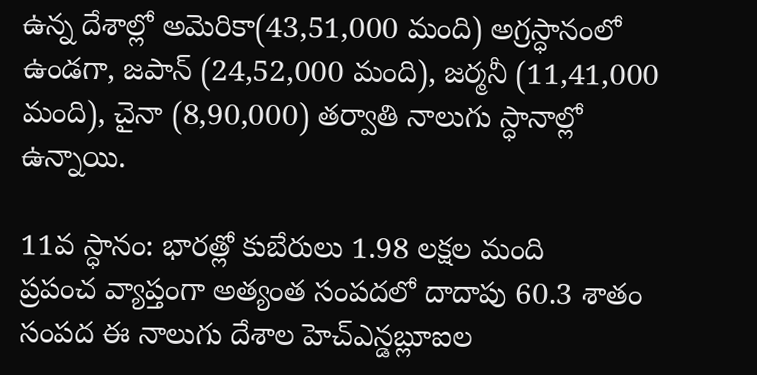ఉన్న దేశాల్లో అమెరికా(43,51,000 మంది) అగ్రస్ధానంలో ఉండగా, జపాన్ (24,52,000 మంది), జర్మనీ (11,41,000 మంది), చైనా (8,90,000) తర్వాతి నాలుగు స్ధానాల్లో ఉన్నాయి.

11వ స్ధానం: భారత్లో కుబేరులు 1.98 లక్షల మంది
ప్రపంచ వ్యాప్తంగా అత్యంత సంపదలో దాదాపు 60.3 శాతం సంపద ఈ నాలుగు దేశాల హెచ్ఎన్డబ్లూఐల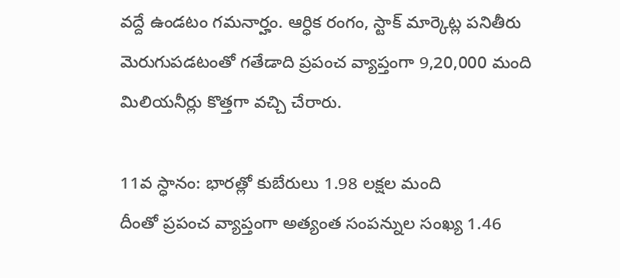వద్దే ఉండటం గమనార్హం. ఆర్ధిక రంగం, స్టాక్ మార్కెట్ల పనితీరు మెరుగుపడటంతో గతేడాది ప్రపంచ వ్యాప్తంగా 9,20,000 మంది మిలియనీర్లు కొత్తగా వచ్చి చేరారు.

11వ స్ధానం: భారత్లో కుబేరులు 1.98 లక్షల మంది
దీంతో ప్రపంచ వ్యాప్తంగా అత్యంత సంపన్నుల సంఖ్య 1.46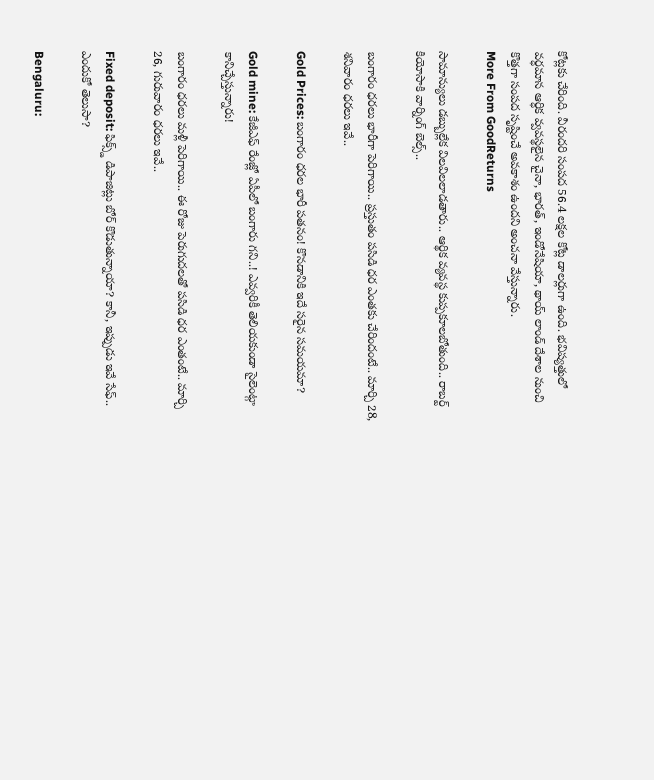కోట్లకు చేరింది. వీరందరి సంపద 56.4 లక్షల కోట్ల డాలర్లుగా ఉంది. భవిష్యత్తులో వర్ధమాన ఆర్ధిక వ్వవస్థలైన చైనా, భారత్, ఇండోనేషియా, థాయ్ లాండ్ దేశాల నుంచి కొత్తగా సంపద సృష్టించే అవకాశం ఉందని అంచనా వేస్తున్నారు.
More From GoodReturns

సామాన్యులు డబ్బుల్లేక విలవిలలాడతారు.. ఆర్థిక వ్యవస్థ కుప్పకూలబోతుంది.. రాబర్ట్ కియోసాకి వార్నింగ్ బెల్స్..

బంగారం ధరలు భారీగా పెరిగాయి.. ప్రస్తుతం పసిడి ధర ఎంతకు చేరిందంటే.. మార్చి 28, శనివారం ధరలు ఇవే..

Gold Prices: బంగారం ధరల భారీ పతనం! కొనడానికి ఇదే సరైన సమయమా?

Gold mine: కేజీఎఫ్ రేంజ్లో ఏపీలో బంగారు గని..! ఎవ్వరికీ తెలియకుండా సైలెంట్గా కానిచ్చేస్తున్నారు!

బంగారం ధరలు మళ్లీ పెరిగాయి.. ఈ రోజు పెరుగుదలతో పసిడి ధర ఎంతంటే.. మార్చి 26, గురువారం ధరలు ఇవే..

Fixed deposit: ఫిక్స్డ్ డిపాజిట్లు బోర్ కొడుతున్నాయా? కానీ, ఇప్పుడు ఇవే సేఫ్.. ఎందుకో తెలుసా?

Bengaluru: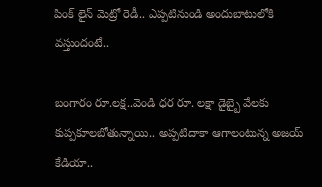పింక్ లైన్ మెట్రో రెడీ.. ఎప్పటినుండి అందుబాటులోకి వస్తుందంటే..

బంగారం రూ.లక్ష..వెండి ధర రూ. లక్షా డైబ్బై వేలకు కుప్పకూలబోతున్నాయి.. అప్పటిదాకా ఆగాలంటున్న అజయ్ కేడియా..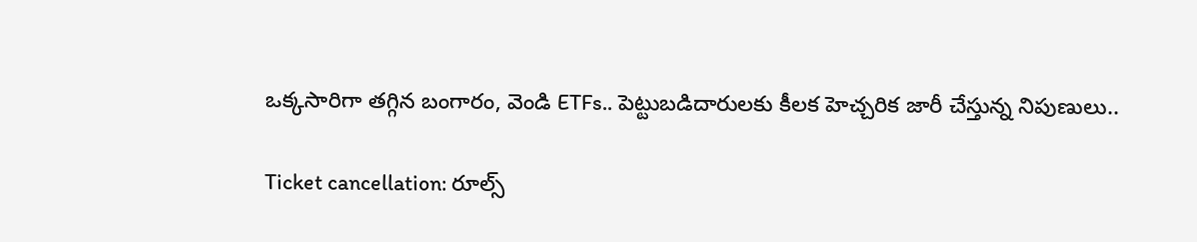ఒక్కసారిగా తగ్గిన బంగారం, వెండి ETFs.. పెట్టుబడిదారులకు కీలక హెచ్చరిక జారీ చేస్తున్న నిపుణులు..

Ticket cancellation: రూల్స్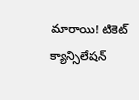మారాయి! టికెట్ క్యాన్సిలేషన్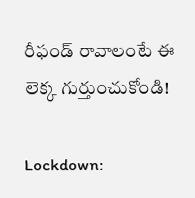రీఫండ్ రావాలంటే ఈ లెక్క గుర్తుంచుకోండి!

Lockdown: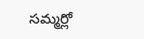సమ్మర్లో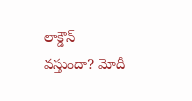లాక్డౌన్ వస్తుందా? మోదీ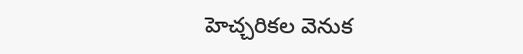హెచ్చరికల వెనుక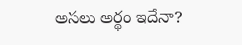అసలు అర్థం ఇదేనా?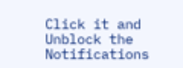Click it and Unblock the Notifications